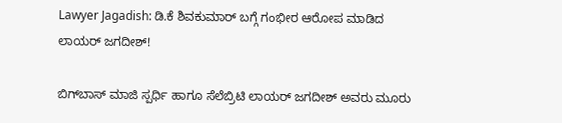Lawyer Jagadish: ಡಿ.ಕೆ ಶಿವಕುಮಾರ್‌ ಬಗ್ಗೆ ಗಂಭೀರ ಆರೋಪ ಮಾಡಿದ ಲಾಯರ್‌ ಜಗದೀಶ್!

ಬಿಗ್‌ಬಾಸ್‌ ಮಾಜಿ ಸ್ಪರ್ಧಿ ಹಾಗೂ ಸೆಲೆಬ್ರಿಟಿ ಲಾಯರ್‌ ಜಗದೀಶ್ ಅವರು ಮೂರು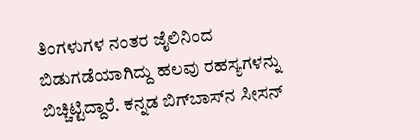ತಿಂಗಳುಗಳ ನಂತರ ಜೈಲಿನಿಂದ ಬಿಡುಗಡೆಯಾಗಿದ್ದು ಹಲವು ರಹಸ್ಯಗಳನ್ನು ಬಿಚ್ಚಿಟ್ಟಿದ್ದಾರೆ. ಕನ್ನಡ ಬಿಗ್‌ಬಾಸ್‌ನ ಸೀಸನ್‌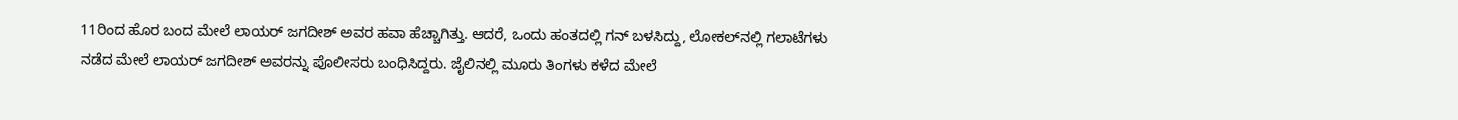11ರಿಂದ ಹೊರ ಬಂದ ಮೇಲೆ ಲಾಯರ್‌ ಜಗದೀಶ್ ಅವರ ಹವಾ ಹೆಚ್ಚಾಗಿತ್ತು. ಆದರೆ, ಒಂದು ಹಂತದಲ್ಲಿ ಗನ್‌ ಬಳಸಿದ್ದು, ಲೋಕಲ್‌ನಲ್ಲಿ ಗಲಾಟೆಗಳು ನಡೆದ ಮೇಲೆ ಲಾಯರ್‌ ಜಗದೀಶ್ ಅವರನ್ನು ಪೊಲೀಸರು ಬಂಧಿಸಿದ್ದರು. ಜೈಲಿನಲ್ಲಿ ಮೂರು ತಿಂಗಳು ಕಳೆದ ಮೇಲೆ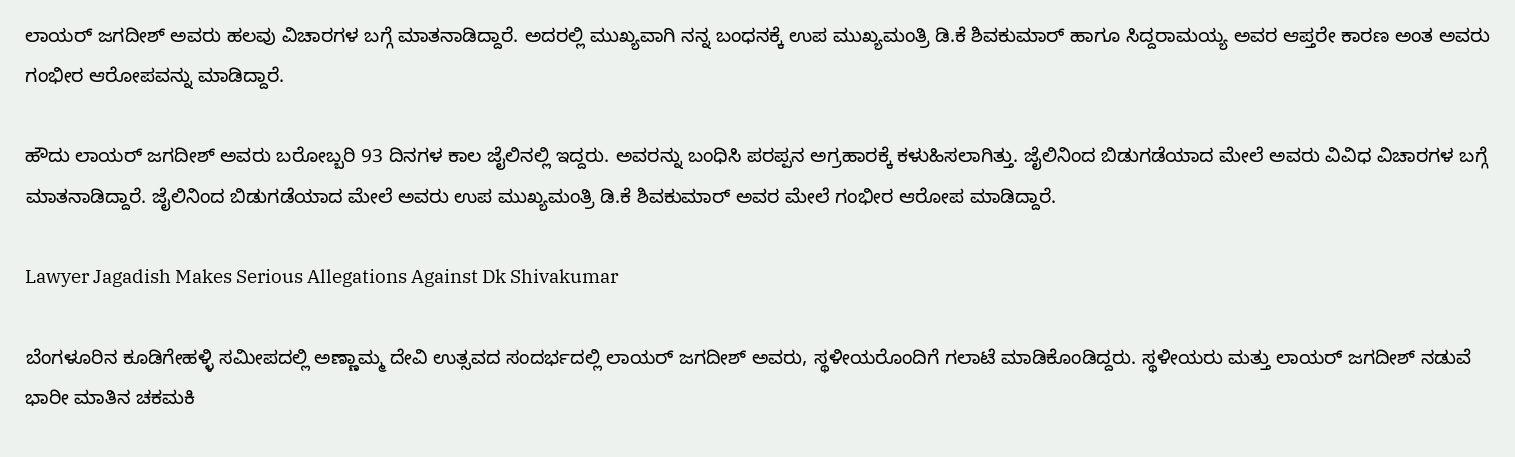ಲಾಯರ್‌ ಜಗದೀಶ್ ಅವರು ಹಲವು ವಿಚಾರಗಳ ಬಗ್ಗೆ ಮಾತನಾಡಿದ್ದಾರೆ. ಅದರಲ್ಲಿ ಮುಖ್ಯವಾಗಿ ನನ್ನ ಬಂಧನಕ್ಕೆ ಉಪ ಮುಖ್ಯಮಂತ್ರಿ ಡಿ.ಕೆ ಶಿವಕುಮಾರ್‌ ಹಾಗೂ ಸಿದ್ದರಾಮಯ್ಯ ಅವರ ಆಪ್ತರೇ ಕಾರಣ ಅಂತ ಅವರು ಗಂಭೀರ ಆರೋಪವನ್ನು ಮಾಡಿದ್ದಾರೆ.

ಹೌದು ಲಾಯರ್‌ ಜಗದೀಶ್ ಅವರು ಬರೋಬ್ಬರಿ 93 ದಿನಗಳ ಕಾಲ ಜೈಲಿನಲ್ಲಿ ಇದ್ದರು. ಅವರನ್ನು ಬಂಧಿಸಿ ಪರಪ್ಪನ ಅಗ್ರಹಾರಕ್ಕೆ ಕಳುಹಿಸಲಾಗಿತ್ತು. ಜೈಲಿನಿಂದ ಬಿಡುಗಡೆಯಾದ ಮೇಲೆ ಅವರು ವಿವಿಧ ವಿಚಾರಗಳ ಬಗ್ಗೆ ಮಾತನಾಡಿದ್ದಾರೆ. ಜೈಲಿನಿಂದ ಬಿಡುಗಡೆಯಾದ ಮೇಲೆ ಅವರು ಉಪ ಮುಖ್ಯಮಂತ್ರಿ ಡಿ.ಕೆ ಶಿವಕುಮಾರ್‌ ಅವರ ಮೇಲೆ ಗಂಭೀರ ಆರೋಪ ಮಾಡಿದ್ದಾರೆ.

Lawyer Jagadish Makes Serious Allegations Against Dk Shivakumar

ಬೆಂಗಳೂರಿನ ಕೂಡಿಗೇಹಳ್ಳಿ ಸಮೀಪದಲ್ಲಿ ಅಣ್ಣಾಮ್ಮ ದೇವಿ ಉತ್ಸವದ ಸಂದರ್ಭದಲ್ಲಿ ಲಾಯರ್‌ ಜಗದೀಶ್ ಅವರು, ಸ್ಥಳೀಯರೊಂದಿಗೆ ಗಲಾಟೆ ಮಾಡಿಕೊಂಡಿದ್ದರು. ಸ್ಥಳೀಯರು ಮತ್ತು ಲಾಯರ್ ಜಗದೀಶ್ ನಡುವೆ ಭಾರೀ ಮಾತಿನ ಚಕಮಕಿ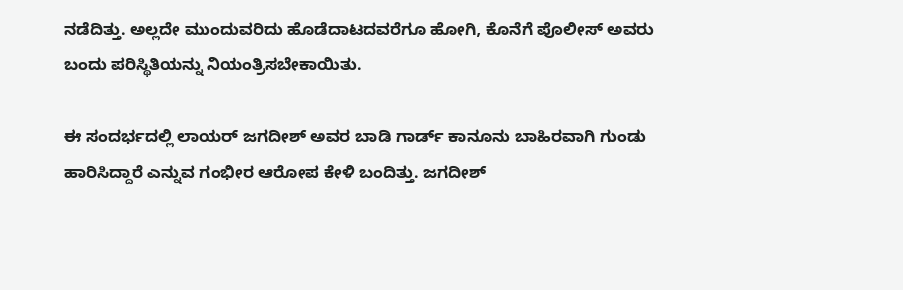ನಡೆದಿತ್ತು. ಅಲ್ಲದೇ ಮುಂದುವರಿದು ಹೊಡೆದಾಟದವರೆಗೂ ಹೋಗಿ, ಕೊನೆಗೆ ಪೊಲೀಸ್‌ ಅವರು ಬಂದು ಪರಿಸ್ಥಿತಿಯನ್ನು ನಿಯಂತ್ರಿಸಬೇಕಾಯಿತು.

ಈ ಸಂದರ್ಭದಲ್ಲಿ ಲಾಯರ್ ಜಗದೀಶ್ ಅವರ ಬಾಡಿ ಗಾರ್ಡ್ ಕಾನೂನು ಬಾಹಿರವಾಗಿ ಗುಂಡು ಹಾರಿಸಿದ್ದಾರೆ ಎನ್ನುವ ಗಂಭೀರ ಆರೋಪ ಕೇಳಿ ಬಂದಿತ್ತು. ಜಗದೀಶ್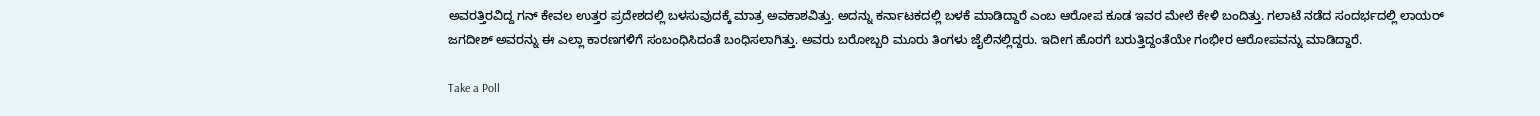ಅವರತ್ತಿರವಿದ್ದ ಗನ್ ಕೇವಲ ಉತ್ತರ ಪ್ರದೇಶದಲ್ಲಿ ಬಳಸುವುದಕ್ಕೆ ಮಾತ್ರ ಅವಕಾಶವಿತ್ತು. ಅದನ್ನು ಕರ್ನಾಟಕದಲ್ಲಿ ಬಳಕೆ ಮಾಡಿದ್ದಾರೆ ಎಂಬ ಆರೋಪ ಕೂಡ ಇವರ ಮೇಲೆ ಕೇಳಿ ಬಂದಿತ್ತು. ಗಲಾಟೆ ನಡೆದ ಸಂದರ್ಭದಲ್ಲಿ ಲಾಯರ್ ಜಗದೀಶ್ ಅವರನ್ನು ಈ ಎಲ್ಲಾ ಕಾರಣಗಳಿಗೆ ಸಂಬಂಧಿಸಿದಂತೆ ಬಂಧಿಸಲಾಗಿತ್ತು. ಅವರು ಬರೋಬ್ಬರಿ ಮೂರು ತಿಂಗಳು ಜೈಲಿನಲ್ಲಿದ್ದರು. ಇದೀಗ ಹೊರಗೆ ಬರುತ್ತಿದ್ದಂತೆಯೇ ಗಂಭೀರ ಆರೋಪವನ್ನು ಮಾಡಿದ್ದಾರೆ.

Take a Poll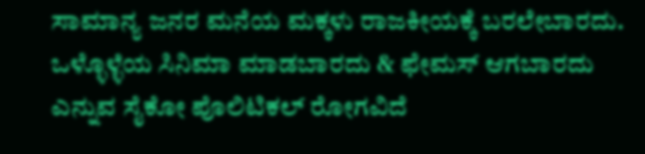ಸಾಮಾನ್ಯ ಜನರ ಮನೆಯ ಮಕ್ಕಳು ರಾಜಕೀಯಕ್ಕೆ ಬರಲೇಬಾರದು. ಒಳ್ಳೊಳ್ಳೆಯ ಸಿನಿಮಾ ಮಾಡಬಾರದು & ಫೇಮಸ್‌ ಆಗಬಾರದು ಎನ್ನುವ ಸೈಕೋ ಪೊಲಿಟಿಕಲ್ ರೋಗವಿದೆ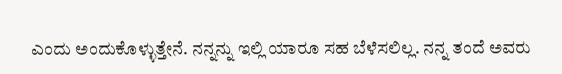ಎಂದು ಅಂದುಕೊಳ್ಳುತ್ತೇನೆ. ನನ್ನನ್ನು ಇಲ್ಲಿ ಯಾರೂ ಸಹ ಬೆಳೆಸಲಿಲ್ಲ. ನನ್ನ ತಂದೆ ಅವರು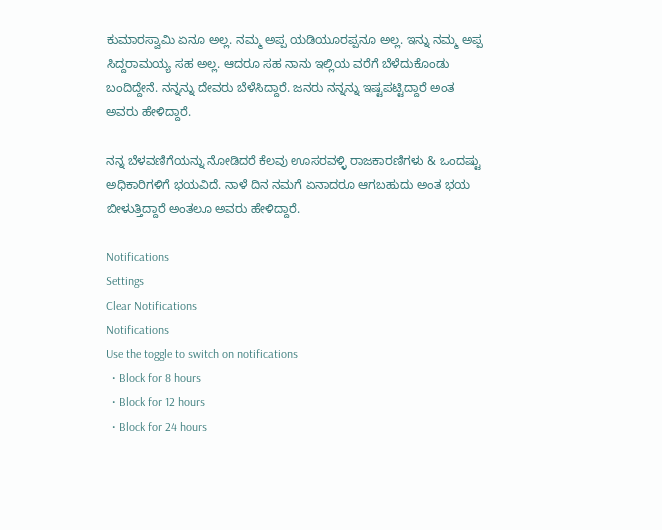ಕುಮಾರಸ್ವಾಮಿ ಏನೂ ಅಲ್ಲ. ನಮ್ಮ ಅಪ್ಪ ಯಡಿಯೂರಪ್ಪನೂ ಅಲ್ಲ. ಇನ್ನು ನಮ್ಮ ಅಪ್ಪ ಸಿದ್ದರಾಮಯ್ಯ ಸಹ ಅಲ್ಲ. ಆದರೂ ಸಹ ನಾನು ಇಲ್ಲಿಯ ವರೆಗೆ ಬೆಳೆದುಕೊಂಡು ಬಂದಿದ್ದೇನೆ. ನನ್ನನ್ನು ದೇವರು ಬೆಳೆಸಿದ್ದಾರೆ. ಜನರು ನನ್ನನ್ನು ಇಷ್ಟಪಟ್ಟಿದ್ದಾರೆ ಅಂತ ಅವರು ಹೇಳಿದ್ದಾರೆ.

ನನ್ನ ಬೆಳವಣಿಗೆಯನ್ನು ನೋಡಿದರೆ ಕೆಲವು ಊಸರವಳ್ಳಿ ರಾಜಕಾರಣಿಗಳು & ಒಂದಷ್ಟು ಅಧಿಕಾರಿಗಳಿಗೆ ಭಯವಿದೆ. ನಾಳೆ ದಿನ ನಮಗೆ ಏನಾದರೂ ಆಗಬಹುದು ಅಂತ ಭಯ ಬೀಳುತ್ತಿದ್ದಾರೆ ಅಂತಲೂ ಅವರು ಹೇಳಿದ್ದಾರೆ.

Notifications
Settings
Clear Notifications
Notifications
Use the toggle to switch on notifications
  • Block for 8 hours
  • Block for 12 hours
  • Block for 24 hours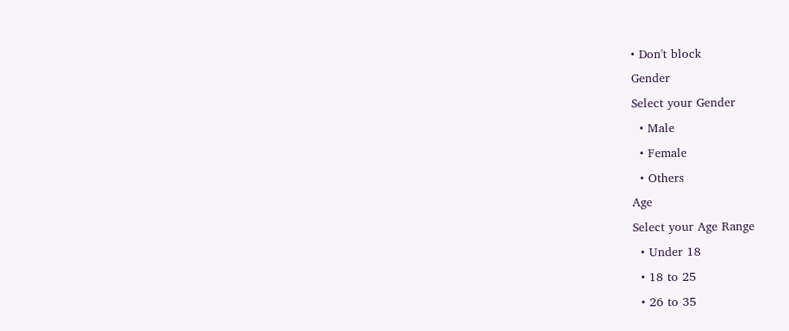• Don't block
Gender
Select your Gender
  • Male
  • Female
  • Others
Age
Select your Age Range
  • Under 18
  • 18 to 25
  • 26 to 35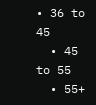• 36 to 45
  • 45 to 55
  • 55+